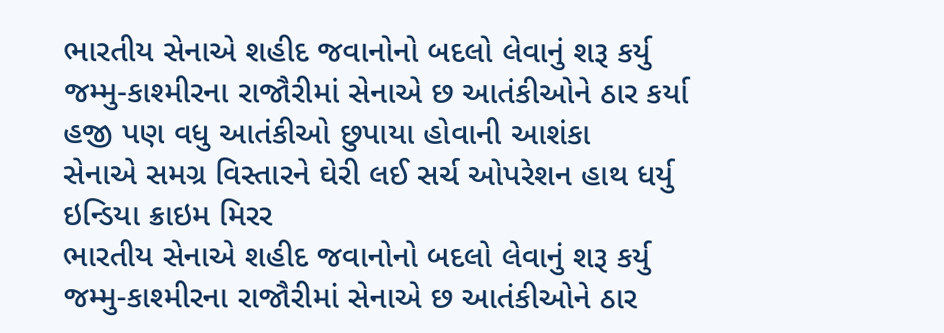ભારતીય સેનાએ શહીદ જવાનોનો બદલો લેવાનું શરૂ કર્યુ
જમ્મુ-કાશ્મીરના રાજૌરીમાં સેનાએ છ આતંકીઓને ઠાર કર્યા
હજી પણ વધુ આતંકીઓ છુપાયા હોવાની આશંકા
સેનાએ સમગ્ર વિસ્તારને ઘેરી લઈ સર્ચ ઓપરેશન હાથ ધર્યુ
ઇન્ડિયા ક્રાઇમ મિરર
ભારતીય સેનાએ શહીદ જવાનોનો બદલો લેવાનું શરૂ કર્યુ
જમ્મુ-કાશ્મીરના રાજૌરીમાં સેનાએ છ આતંકીઓને ઠાર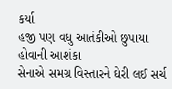કર્યા
હજી પણ વધુ આતંકીઓ છુપાયા હોવાની આશંકા
સેનાએ સમગ્ર વિસ્તારને ઘેરી લઈ સર્ચ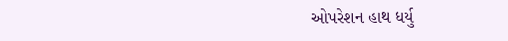ઓપરેશન હાથ ધર્યુ